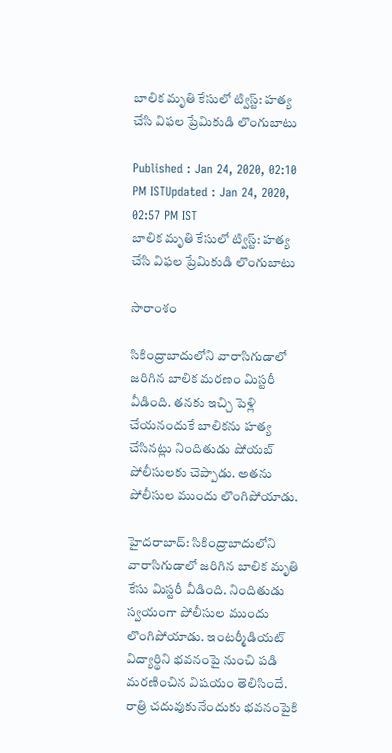బాలిక మృతి కేసులో ట్విస్ట్: హత్య చేసి విఫల ప్రేమికుడి లొంగుబాటు

Published : Jan 24, 2020, 02:10 PM ISTUpdated : Jan 24, 2020, 02:57 PM IST
బాలిక మృతి కేసులో ట్విస్ట్: హత్య చేసి విఫల ప్రేమికుడి లొంగుబాటు

సారాంశం

సికింద్రాబాదులోని వారాసిగుడాలో జరిగిన బాలిక మరణం మిస్టరీ వీడింది. తనకు ఇచ్చి పెళ్లి చేయనందుకే బాలికను హత్య చేసినట్లు నిందితుడు షోయబ్ పోలీసులకు చెప్పాడు. అతను పోలీసుల ముందు లొంగిపోయాడు.

హైదరాబాద్: సికింద్రాబాదులోని వారాసిగుడాలో జరిగిన బాలిక మృతి కేసు మిస్టరీ వీడింది. నిందితుడు స్వయంగా పోలీసుల ముందు లొంగిపోయాడు. ఇంటర్మీడియట్ విద్యార్థిని భవనంపై నుంచి పడి మరణించిన విషయం తెలిసిందే. రాత్రి చదువుకునేందుకు భవనంపైకి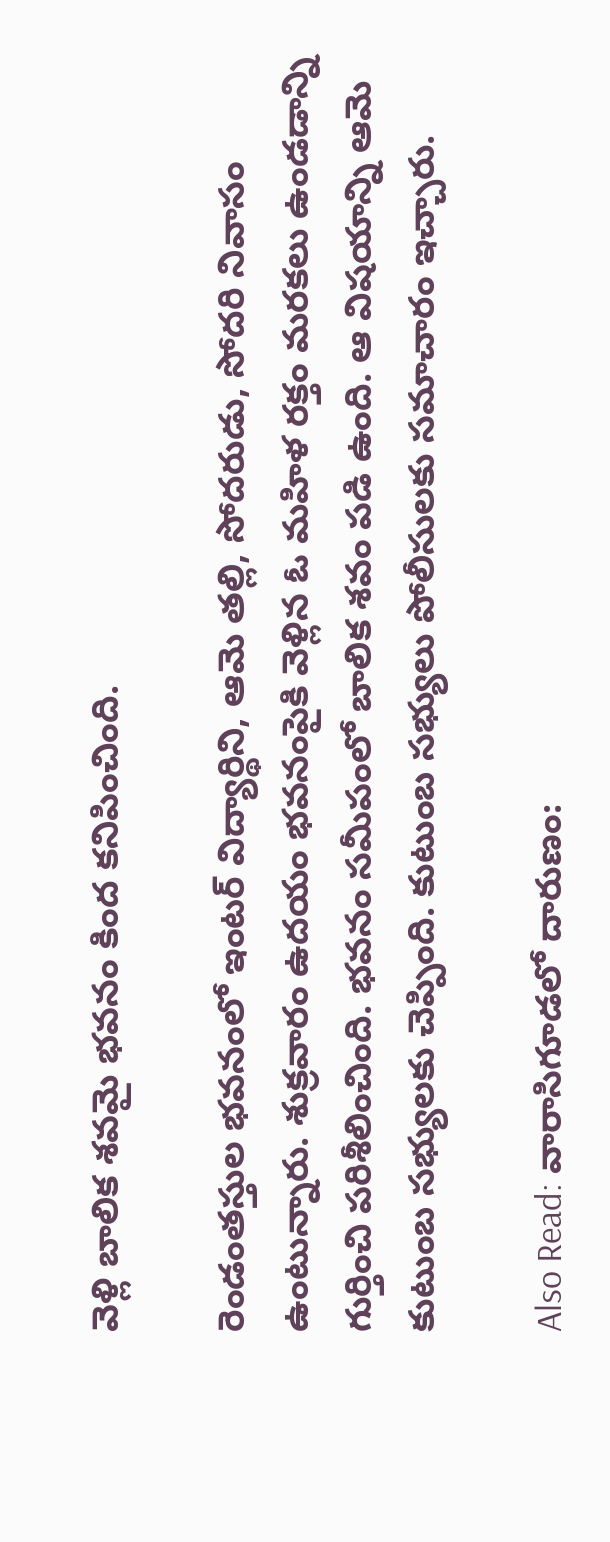వెళ్లి బాలిక శవమై భవనం కింద కనిపించింది.

రెండంతస్తుల భవనంలో ఇంటర్ విద్యార్థిని, ఆమె తల్లి, సోదరుడు, సోదరి నివాసం ఉంటున్నారు. శుక్రవారం ఉదయం భవనంపైకి వెళ్లిన ఓ మహిళ రక్తం మరకలు ఉండడాన్ని గుర్తించి పరిశీలించింది. భవనం సమీపంలో బాలిక శవం పడి ఉంది. ఆ విషయాన్ని ఆమె కుటుంబ సభ్యులకు చెప్పింది. కుటుంబ సభ్యులు పోలీసులకు సమాచారం ఇచ్చారు.

Also Read: వారాసిగూడలో దారుణం: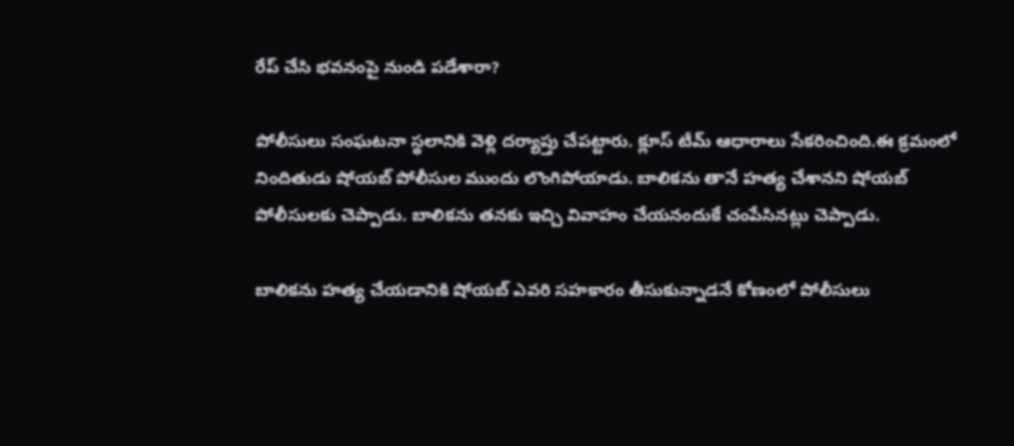రేప్ చేసి భవనంపై నుండి పడేశారా?

పోలీసులు సంఘటనా స్థలానికి వెళ్లి దర్యాప్తు చేపట్టారు. క్లూస్ టీమ్ ఆధారాలు సేకరించింది.ఈ క్రమంలో నిందితుడు షోయబ్ పోలీసుల ముందు లొంగిపోయాడు. బాలికను తానే హత్య చేశానని షోయబ్ పోలీసులకు చెప్పాడు. బాలికను తనకు ఇచ్చి వివాహం చేయనందుకే చంపేసినట్లు చెప్పాడు.

బాలికను హత్య చేయడానికి షోయబ్ ఎవరి సహకారం తీసుకున్నాడనే కోణంలో పోలీసులు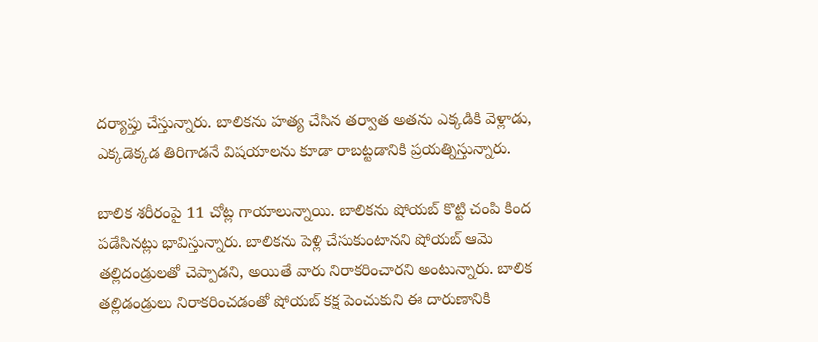దర్యాప్తు చేస్తున్నారు. బాలికను హత్య చేసిన తర్వాత అతను ఎక్కడికి వెళ్లాడు, ఎక్కడెక్కడ తిరిగాడనే విషయాలను కూడా రాబట్టడానికి ప్రయత్నిస్తున్నారు.

బాలిక శరీరంపై 11 చోట్ల గాయాలున్నాయి. బాలికను షోయబ్ కొట్టి చంపి కింద పడేసినట్లు భావిస్తున్నారు. బాలికను పెళ్లి చేసుకుంటానని షోయబ్ ఆమె తల్లిదండ్రులతో చెప్పాడని, అయితే వారు నిరాకరించారని అంటున్నారు. బాలిక తల్లిడండ్రులు నిరాకరించడంతో షోయబ్ కక్ష పెంచుకుని ఈ దారుణానికి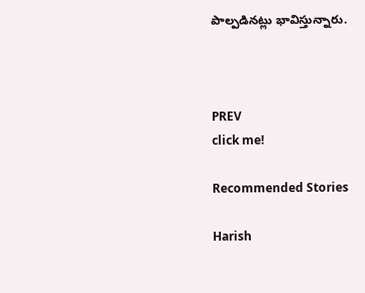పాల్పడినట్లు భావిస్తున్నారు.



PREV
click me!

Recommended Stories

Harish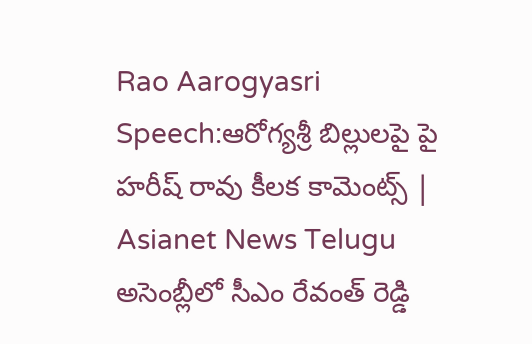Rao Aarogyasri Speech:ఆరోగ్యశ్రీ బిల్లులపై పై హరీష్ రావు కీలక కామెంట్స్ | Asianet News Telugu
అసెంబ్లీలో సీఎం రేవంత్ రెడ్డి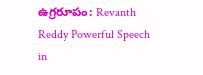ఉగ్రరూపం: Revanth Reddy Powerful Speech in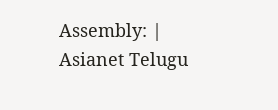Assembly: | Asianet Telugu